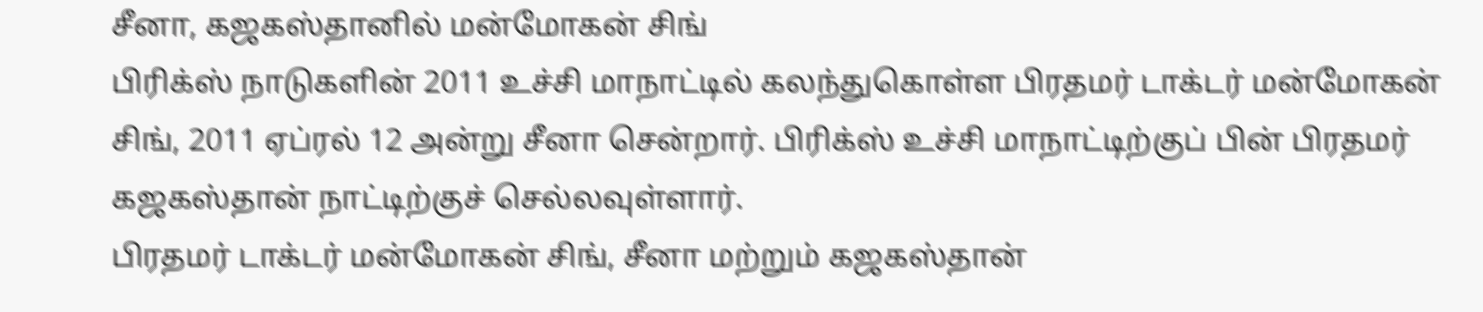சீனா, கஜகஸ்தானில் மன்மோகன் சிங்
பிரிக்ஸ் நாடுகளின் 2011 உச்சி மாநாட்டில் கலந்துகொள்ள பிரதமர் டாக்டர் மன்மோகன் சிங், 2011 ஏப்ரல் 12 அன்று சீனா சென்றார். பிரிக்ஸ் உச்சி மாநாட்டிற்குப் பின் பிரதமர் கஜகஸ்தான் நாட்டிற்குச் செல்லவுள்ளார்.
பிரதமர் டாக்டர் மன்மோகன் சிங், சீனா மற்றும் கஜகஸ்தான்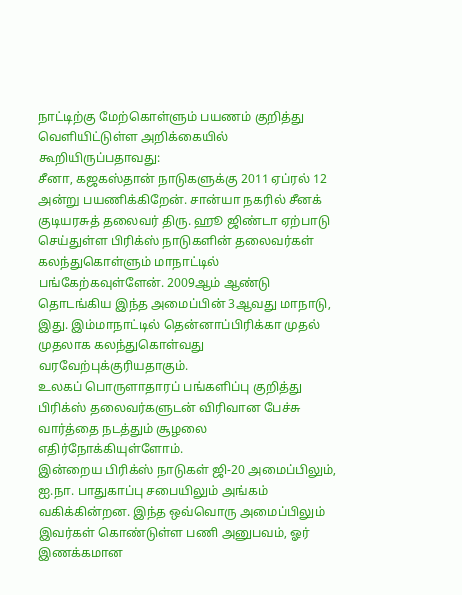நாட்டிற்கு மேற்கொள்ளும் பயணம் குறித்து வெளியிட்டுள்ள அறிக்கையில் கூறியிருப்பதாவது:
சீனா, கஜகஸ்தான் நாடுகளுக்கு 2011 ஏப்ரல் 12 அன்று பயணிக்கிறேன். சான்யா நகரில் சீனக் குடியரசுத் தலைவர் திரு. ஹூ ஜிண்டா ஏற்பாடு செய்துள்ள பிரிக்ஸ் நாடுகளின் தலைவர்கள் கலந்துகொள்ளும் மாநாட்டில் பங்கேற்கவுள்ளேன். 2009ஆம் ஆண்டு தொடங்கிய இந்த அமைப்பின் 3ஆவது மாநாடு, இது. இம்மாநாட்டில் தென்னாப்பிரிக்கா முதல் முதலாக கலந்துகொள்வது வரவேற்புக்குரியதாகும்.
உலகப் பொருளாதாரப் பங்களிப்பு குறித்து பிரிக்ஸ் தலைவர்களுடன் விரிவான பேச்சு வார்த்தை நடத்தும் சூழலை எதிர்நோக்கியுள்ளோம்.
இன்றைய பிரிக்ஸ் நாடுகள் ஜி-20 அமைப்பிலும், ஐ.நா. பாதுகாப்பு சபையிலும் அங்கம் வகிக்கின்றன. இந்த ஒவ்வொரு அமைப்பிலும் இவர்கள் கொண்டுள்ள பணி அனுபவம், ஓர் இணக்கமான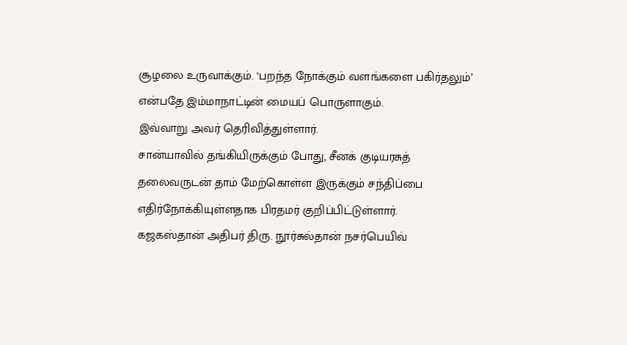சூழலை உருவாக்கும். ‘பறந்த நோக்கும் வளங்களை பகிர்தலும்’ என்பதே இம்மாநாட்டின் மையப் பொருளாகும்.
இவ்வாறு அவர் தெரிவித்துள்ளார்.
சான்யாவில் தங்கியிருக்கும் போது, சீனக் குடியரசுத் தலைவருடன் தாம் மேற்கொள்ள இருக்கும் சந்திப்பை எதிர்நோக்கியுள்ளதாக பிரதமர் குறிப்பிட்டுள்ளார்.
கஜகஸ்தான் அதிபர் திரு. நூர்சுல்தான் நசர்பெயிவ்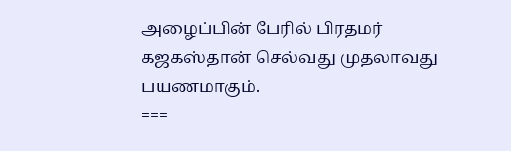அழைப்பின் பேரில் பிரதமர் கஜகஸ்தான் செல்வது முதலாவது பயணமாகும்.
===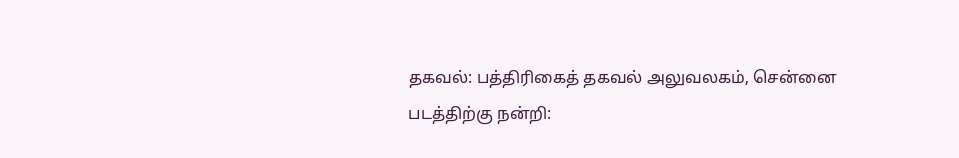தகவல்: பத்திரிகைத் தகவல் அலுவலகம், சென்னை
படத்திற்கு நன்றி: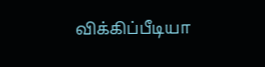விக்கிப்பீடியா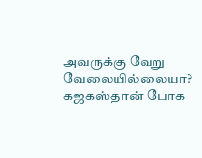அவருக்கு வேறு வேலையில்லையா? கஜகஸ்தான் போக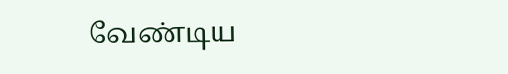வேண்டிய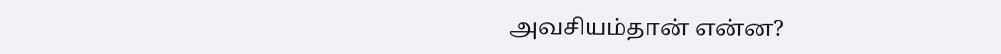அவசியம்தான் என்ன?